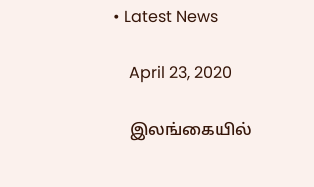• Latest News

    April 23, 2020

    இலங்கையில்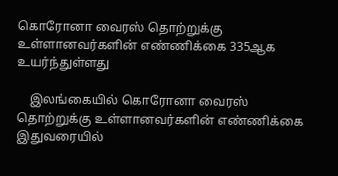கொரோனா வைரஸ் தொற்றுக்கு உள்ளானவர்களின் எண்ணிக்கை 335ஆக உயர்ந்துள்ளது

    இலங்கையில் கொரோனா வைரஸ் தொற்றுக்கு உள்ளானவர்களின் எண்ணிக்கை இதுவரையில்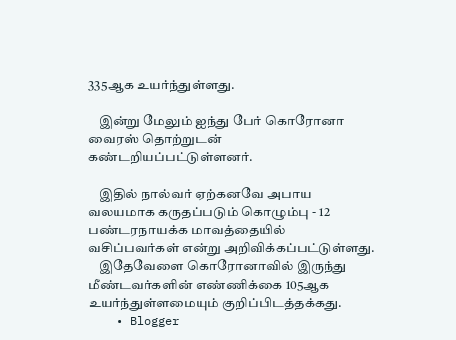335ஆக உயர்ந்துள்ளது.

    இன்று மேலும் ஐந்து பேர் கொரோனா வைரஸ் தொற்றுடன் கண்டறியப்பட்டுள்ளனர்.

    இதில் நால்வர் ஏற்கனவே அபாய வலயமாக கருதப்படும் கொழும்பு - 12 பண்டரநாயக்க மாவத்தையில் வசிப்பவர்கள் என்று அறிவிக்கப்பட்டுள்ளது.
    இதேவேளை கொரோனாவில் இருந்து மீண்டவர்களின் எண்ணிக்கை 105ஆக உயர்ந்துள்ளமையும் குறிப்பிடத்தக்கது.
    • Blogger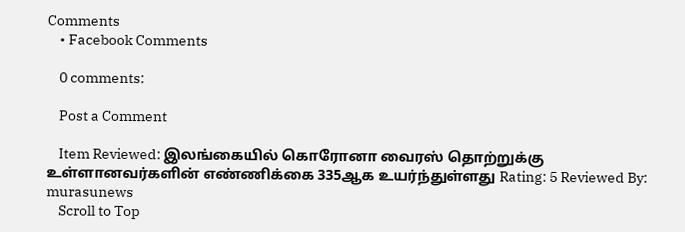Comments
    • Facebook Comments

    0 comments:

    Post a Comment

    Item Reviewed: இலங்கையில் கொரோனா வைரஸ் தொற்றுக்கு உள்ளானவர்களின் எண்ணிக்கை 335ஆக உயர்ந்துள்ளது Rating: 5 Reviewed By: murasunews
    Scroll to Top